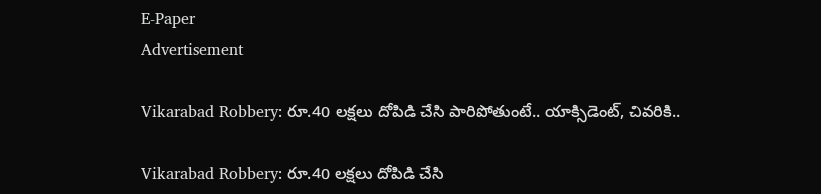E-Paper
Advertisement

Vikarabad Robbery: రూ.40 లక్షలు దోపిడి చేసి పారిపోతుంటే.. యాక్సిడెంట్‌, చివరికి..

Vikarabad Robbery: రూ.40 లక్షలు దోపిడి చేసి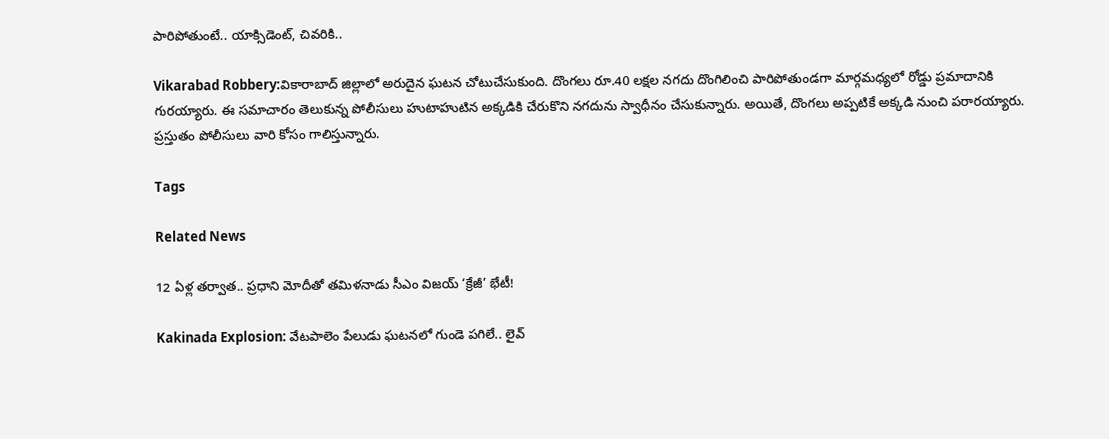పారిపోతుంటే.. యాక్సిడెంట్‌, చివరికి..

Vikarabad Robbery:వికారాబాద్ జిల్లాలో అరుదైన ఘటన చోటుచేసుకుంది. దొంగలు రూ.40 లక్షల నగదు దొంగిలించి పారిపోతుండగా మార్గమధ్యలో రోడ్డు ప్రమాదానికి గురయ్యారు. ఈ సమాచారం తెలుకున్న పోలీసులు హుటాహుటిన అక్కడికి చేరుకొని నగదును స్వాధీనం చేసుకున్నారు. అయితే, దొంగలు అప్పటికే అక్కడి నుంచి పరారయ్యారు. ప్రస్తుతం పోలీసులు వారి కోసం గాలిస్తున్నారు.

Tags

Related News

12 ఏళ్ల తర్వాత.. ప్రధాని మోదీతో తమిళనాడు సీఎం విజయ్ ‘క్రేజీ’ భేటీ!

Kakinada Explosion: వేటపాలెం పేలుడు ఘటనలో గుండె పగిలే.. లైవ్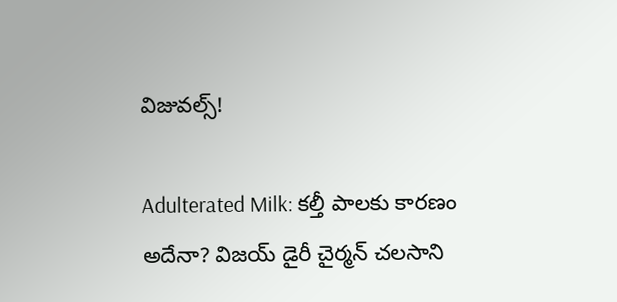విజువల్స్!

Adulterated Milk: కల్తీ పాలకు కారణం అదేనా? విజయ్ డైరీ చైర్మన్ చలసాని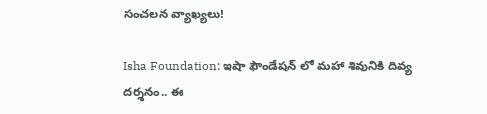సంచలన వ్యాఖ్యలు!

Isha Foundation: ఇషా ఫౌండేషన్ లో మహా శివునికి దివ్య దర్శనం.. ఈ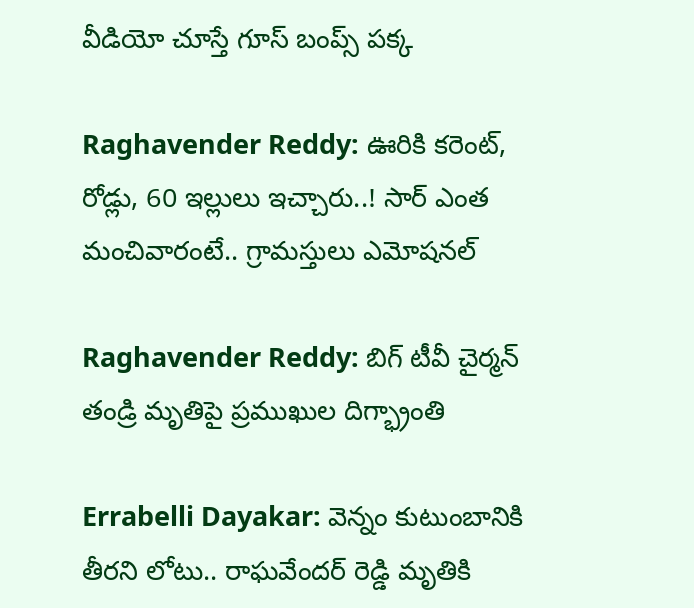వీడియో చూస్తే గూస్ బంప్స్ పక్క

Raghavender Reddy: ఊరికి కరెంట్, రోడ్లు, 60 ఇల్లులు ఇచ్చారు..! సార్ ఎంత మంచివారంటే.. గ్రామస్తులు ఎమోషనల్

Raghavender Reddy: బిగ్ టీవీ చైర్మన్ తండ్రి మృతిపై ప్రముఖుల దిగ్భ్రాంతి

Errabelli Dayakar: వెన్నం కుటుంబానికి తీరని లోటు.. రాఘవేందర్ రెడ్డి మృతికి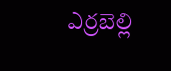ఎర్రబెల్లి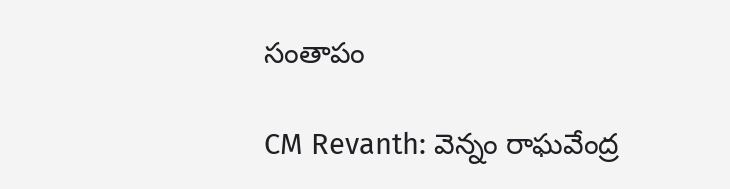సంతాపం

CM Revanth: వెన్నం రాఘవేంద్ర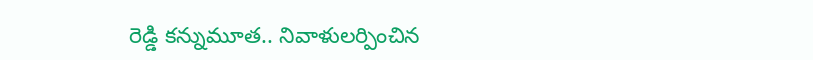రెడ్డి కన్నుమూత.. నివాళులర్పించిన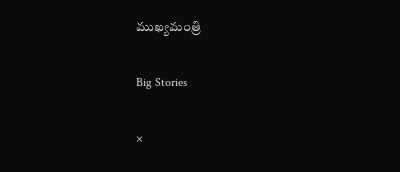ముఖ్యమంత్రి

Big Stories

×